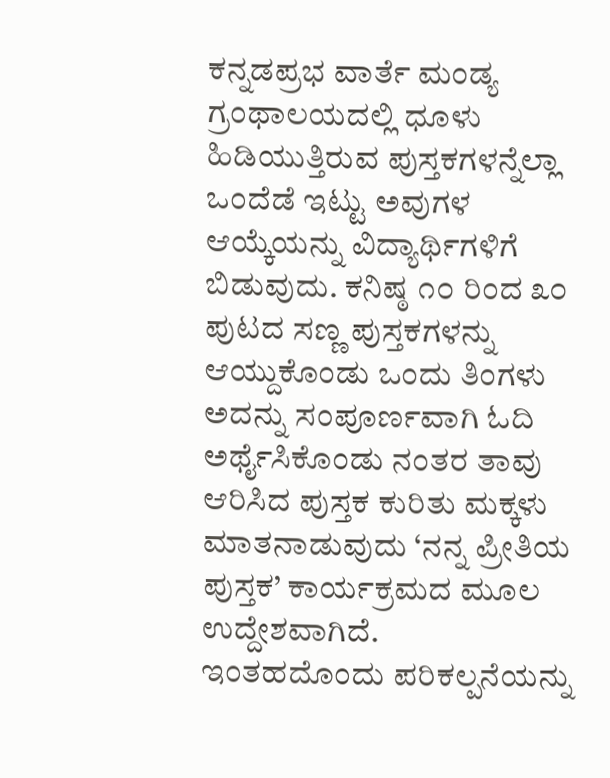ಕನ್ನಡಪ್ರಭ ವಾರ್ತೆ ಮಂಡ್ಯ
ಗ್ರಂಥಾಲಯದಲ್ಲಿ ಧೂಳು ಹಿಡಿಯುತ್ತಿರುವ ಪುಸ್ತಕಗಳನ್ನೆಲ್ಲಾ ಒಂದೆಡೆ ಇಟ್ಟು ಅವುಗಳ ಆಯ್ಕೆಯನ್ನು ವಿದ್ಯಾರ್ಥಿಗಳಿಗೆ ಬಿಡುವುದು. ಕನಿಷ್ಠ ೧೦ ರಿಂದ ೩೦ ಪುಟದ ಸಣ್ಣ ಪುಸ್ತಕಗಳನ್ನು ಆಯ್ದುಕೊಂಡು ಒಂದು ತಿಂಗಳು ಅದನ್ನು ಸಂಪೂರ್ಣವಾಗಿ ಓದಿ ಅರ್ಥೈಸಿಕೊಂಡು ನಂತರ ತಾವು ಆರಿಸಿದ ಪುಸ್ತಕ ಕುರಿತು ಮಕ್ಕಳು ಮಾತನಾಡುವುದು ‘ನನ್ನ ಪ್ರೀತಿಯ ಪುಸ್ತಕ’ ಕಾರ್ಯಕ್ರಮದ ಮೂಲ ಉದ್ದೇಶವಾಗಿದೆ.
ಇಂತಹದೊಂದು ಪರಿಕಲ್ಪನೆಯನ್ನು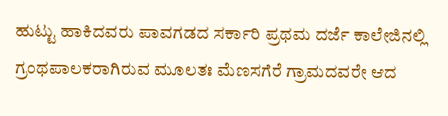ಹುಟ್ಟು ಹಾಕಿದವರು ಪಾವಗಡದ ಸರ್ಕಾರಿ ಪ್ರಥಮ ದರ್ಜೆ ಕಾಲೇಜಿನಲ್ಲಿ ಗ್ರಂಥಪಾಲಕರಾಗಿರುವ ಮೂಲತಃ ಮೆಣಸಗೆರೆ ಗ್ರಾಮದವರೇ ಆದ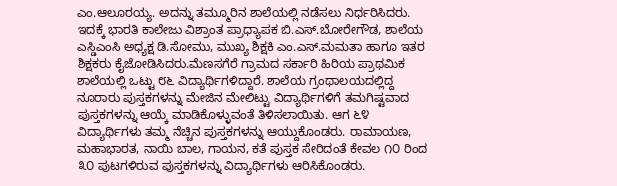ಎಂ.ಆಲೂರಯ್ಯ. ಅದನ್ನು ತಮ್ಮೂರಿನ ಶಾಲೆಯಲ್ಲಿ ನಡೆಸಲು ನಿರ್ಧರಿಸಿದರು. ಇದಕ್ಕೆ ಭಾರತಿ ಕಾಲೇಜು ವಿಶ್ರಾಂತ ಪ್ರಾಧ್ಯಾಪಕ ಬಿ.ಎಸ್.ಬೋರೇಗೌಡ, ಶಾಲೆಯ ಎಸ್ಡಿಎಂಸಿ ಅಧ್ಯಕ್ಷ ಡಿ.ಸೋಮು, ಮುಖ್ಯ ಶಿಕ್ಷಕಿ ಎಂ.ಎಸ್.ಮಮತಾ ಹಾಗೂ ಇತರ ಶಿಕ್ಷಕರು ಕೈಜೋಡಿಸಿದರು.ಮೆಣಸಗೆರೆ ಗ್ರಾಮದ ಸರ್ಕಾರಿ ಹಿರಿಯ ಪ್ರಾಥಮಿಕ ಶಾಲೆಯಲ್ಲಿ ಒಟ್ಟು ೮೬ ವಿದ್ಯಾರ್ಥಿಗಳಿದ್ದಾರೆ. ಶಾಲೆಯ ಗ್ರಂಥಾಲಯದಲ್ಲಿದ್ದ ನೂರಾರು ಪುಸ್ತಕಗಳನ್ನು ಮೇಜಿನ ಮೇಲಿಟ್ಟು ವಿದ್ಯಾರ್ಥಿಗಳಿಗೆ ತಮಗಿಷ್ಟವಾದ ಪುಸ್ತಕಗಳನ್ನು ಆಯ್ಕೆ ಮಾಡಿಕೊಳ್ಳುವಂತೆ ತಿಳಿಸಲಾಯಿತು. ಆಗ ೬೪ ವಿದ್ಯಾರ್ಥಿಗಳು ತಮ್ಮ ನೆಚ್ಚಿನ ಪುಸ್ತಕಗಳನ್ನು ಆಯ್ದುಕೊಂಡರು. ರಾಮಾಯಣ, ಮಹಾಭಾರತ, ನಾಯಿ ಬಾಲ, ಗಾಯನ, ಕತೆ ಪುಸ್ತಕ ಸೇರಿದಂತೆ ಕೇವಲ ೧೦ ರಿಂದ ೩೦ ಪುಟಗಳಿರುವ ಪುಸ್ತಕಗಳನ್ನು ವಿದ್ಯಾರ್ಥಿಗಳು ಆರಿಸಿಕೊಂಡರು.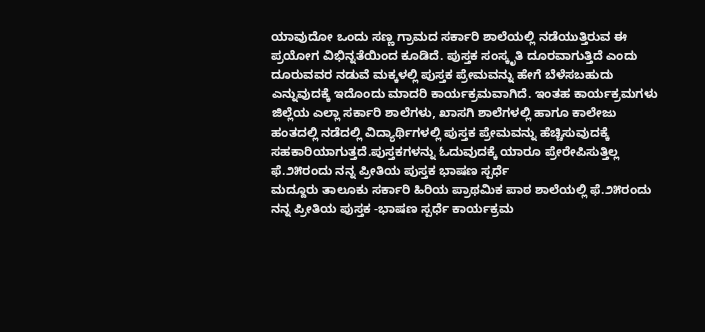ಯಾವುದೋ ಒಂದು ಸಣ್ಣ ಗ್ರಾಮದ ಸರ್ಕಾರಿ ಶಾಲೆಯಲ್ಲಿ ನಡೆಯುತ್ತಿರುವ ಈ ಪ್ರಯೋಗ ವಿಭಿನ್ನತೆಯಿಂದ ಕೂಡಿದೆ. ಪುಸ್ತಕ ಸಂಸ್ಕೃತಿ ದೂರವಾಗುತ್ತಿದೆ ಎಂದು ದೂರುವವರ ನಡುವೆ ಮಕ್ಕಳಲ್ಲಿ ಪುಸ್ತಕ ಪ್ರೇಮವನ್ನು ಹೇಗೆ ಬೆಳೆಸಬಹುದು ಎನ್ನುವುದಕ್ಕೆ ಇದೊಂದು ಮಾದರಿ ಕಾರ್ಯಕ್ರಮವಾಗಿದೆ. ಇಂತಹ ಕಾರ್ಯಕ್ರಮಗಳು ಜಿಲ್ಲೆಯ ಎಲ್ಲಾ ಸರ್ಕಾರಿ ಶಾಲೆಗಳು, ಖಾಸಗಿ ಶಾಲೆಗಳಲ್ಲಿ ಹಾಗೂ ಕಾಲೇಜು ಹಂತದಲ್ಲಿ ನಡೆದಲ್ಲಿ ವಿದ್ಯಾರ್ಥಿಗಳಲ್ಲಿ ಪುಸ್ತಕ ಪ್ರೇಮವನ್ನು ಹೆಚ್ಚಿಸುವುದಕ್ಕೆ ಸಹಕಾರಿಯಾಗುತ್ತದೆ.ಪುಸ್ತಕಗಳನ್ನು ಓದುವುದಕ್ಕೆ ಯಾರೂ ಪ್ರೇರೇಪಿಸುತ್ತಿಲ್ಲ
ಫೆ.೨೫ರಂದು ನನ್ನ ಪ್ರೀತಿಯ ಪುಸ್ತಕ ಭಾಷಣ ಸ್ಪರ್ಧೆ
ಮದ್ದೂರು ತಾಲೂಕು ಸರ್ಕಾರಿ ಹಿರಿಯ ಪ್ರಾಥಮಿಕ ಪಾಠ ಶಾಲೆಯಲ್ಲಿ ಫೆ.೨೫ರಂದು ನನ್ನ ಪ್ರೀತಿಯ ಪುಸ್ತಕ -ಭಾಷಣ ಸ್ಪರ್ಧೆ ಕಾರ್ಯಕ್ರಮ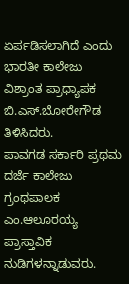ಏರ್ಪಡಿಸಲಾಗಿದೆ ಎಂದು ಭಾರತೀ ಕಾಲೇಜು ವಿಶ್ರಾಂತ ಪ್ರಾಧ್ಯಾಪಕ ಬಿ.ಎಸ್.ಬೋರೇಗೌಡ ತಿಳಿಸಿದರು.
ಪಾವಗಡ ಸರ್ಕಾರಿ ಪ್ರಥಮ ದರ್ಜೆ ಕಾಲೇಜು ಗ್ರಂಥಪಾಲಕ ಎಂ.ಆಲೂರಯ್ಯ ಪ್ರಾಸ್ತಾವಿಕ ನುಡಿಗಳನ್ನಾಡುವರು.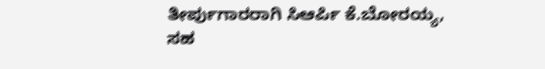ತೀರ್ಪುಗಾರರಾಗಿ ಸಿಆರ್ಪಿ ಕೆ.ಬೋರಯ್ಯ, ಸಹ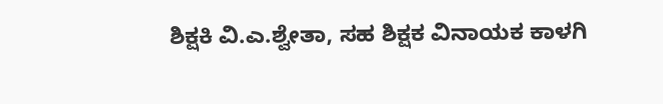ಶಿಕ್ಷಕಿ ವಿ.ಎ.ಶ್ವೇತಾ, ಸಹ ಶಿಕ್ಷಕ ವಿನಾಯಕ ಕಾಳಗಿ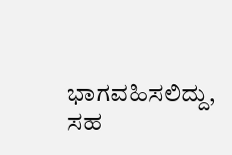ಭಾಗವಹಿಸಲಿದ್ದು, ಸಹ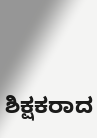ಶಿಕ್ಷಕರಾದ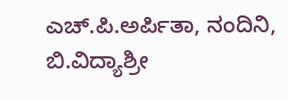ಎಚ್.ಪಿ.ಅರ್ಪಿತಾ, ನಂದಿನಿ, ಬಿ.ವಿದ್ಯಾಶ್ರೀ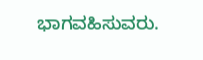ಭಾಗವಹಿಸುವರು.